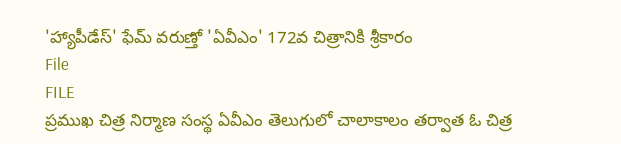'హ్యాపీడేస్' ఫేమ్ వరుణ్తో 'ఏవీఎం' 172వ చిత్రానికి శ్రీకారం
File
FILE
ప్రముఖ చిత్ర నిర్మాణ సంస్థ ఏవీఎం తెలుగులో చాలాకాలం తర్వాత ఓ చిత్ర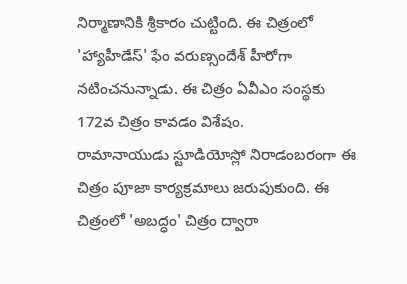నిర్మాణానికి శ్రీకారం చుట్టింది. ఈ చిత్రంలో 'హ్యాహీడేస్' ఫేం వరుణ్సందేశ్ హీరోగా నటించనున్నాడు. ఈ చిత్రం ఏవీఎం సంస్థకు 172వ చిత్రం కావడం విశేషం.
రామానాయుడు స్టూడియోస్లో నిరాడంబరంగా ఈ చిత్రం పూజా కార్యక్రమాలు జరుపుకుంది. ఈ చిత్రంలో 'అబద్ధం' చిత్రం ద్వారా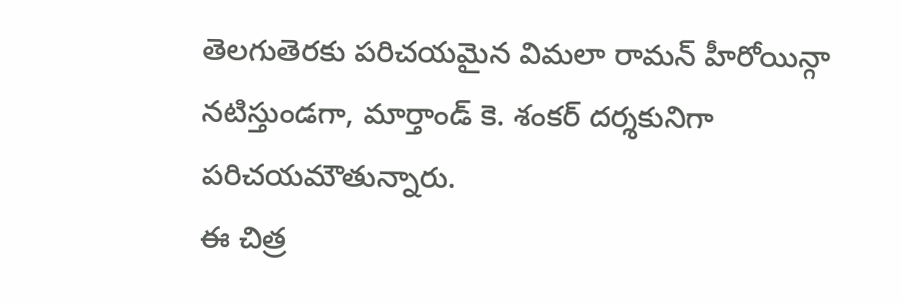తెలగుతెరకు పరిచయమైన విమలా రామన్ హీరోయిన్గా నటిస్తుండగా, మార్తాండ్ కె. శంకర్ దర్శకునిగా పరిచయమౌతున్నారు.
ఈ చిత్ర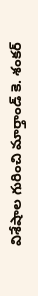విశేషాల గురించి మార్తాండ్ కె. శంకర్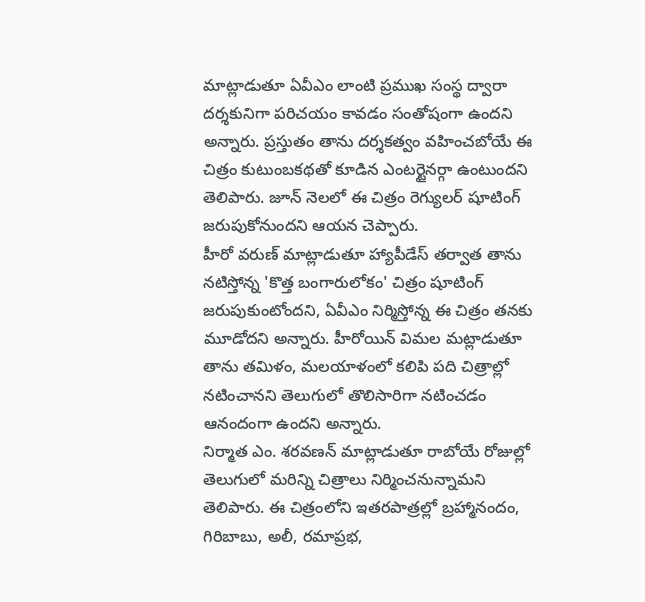మాట్లాడుతూ ఏవీఎం లాంటి ప్రముఖ సంస్థ ద్వారా దర్శకునిగా పరిచయం కావడం సంతోషంగా ఉందని అన్నారు. ప్రస్తుతం తాను దర్శకత్వం వహించబోయే ఈ చిత్రం కుటుంబకథతో కూడిన ఎంటర్టైనర్గా ఉంటుందని తెలిపారు. జూన్ నెలలో ఈ చిత్రం రెగ్యులర్ షూటింగ్ జరుపుకోనుందని ఆయన చెప్పారు.
హీరో వరుణ్ మాట్లాడుతూ హ్యాపీడేస్ తర్వాత తాను నటిస్తోన్న 'కొత్త బంగారులోకం' చిత్రం షూటింగ్ జరుపుకుంటోందని, ఏవీఎం నిర్మిస్తోన్న ఈ చిత్రం తనకు మూడోదని అన్నారు. హీరోయిన్ విమల మట్లాడుతూ తాను తమిళం, మలయాళంలో కలిపి పది చిత్రాల్లో నటించానని తెలుగులో తొలిసారిగా నటించడం ఆనందంగా ఉందని అన్నారు.
నిర్మాత ఎం. శరవణన్ మాట్లాడుతూ రాబోయే రోజుల్లో తెలుగులో మరిన్ని చిత్రాలు నిర్మించనున్నామని తెలిపారు. ఈ చిత్రంలోని ఇతరపాత్రల్లో బ్రహ్మానందం, గిరిబాబు, అలీ, రమాప్రభ,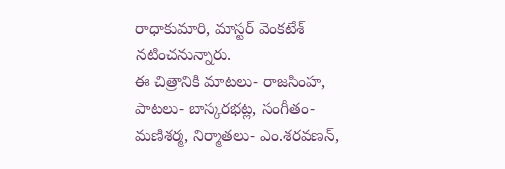రాధాకుమారి, మాస్టర్ వెంకటేశ్ నటించనున్నారు.
ఈ చిత్రానికి మాటలు- రాజసింహ, పాటలు- బాస్కరభట్ల, సంగీతం- మణిశర్మ, నిర్మాతలు- ఎం.శరవణన్,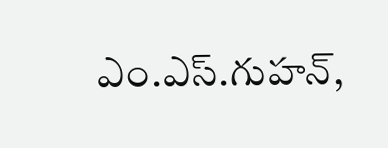ఎం.ఎస్.గుహన్,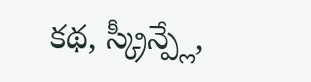కథ, స్క్రీన్ప్లే,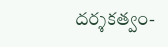దర్శకత్వం-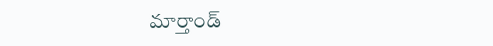మార్తాండ్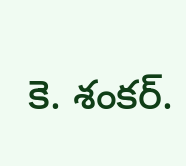కె. శంకర్.